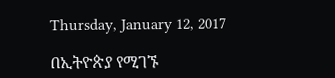Thursday, January 12, 2017

በኢትዮጵያ የሚገኙ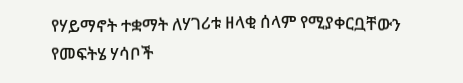የሃይማኖት ተቋማት ለሃገሪቱ ዘላቂ ሰላም የሚያቀርቧቸውን የመፍትሄ ሃሳቦች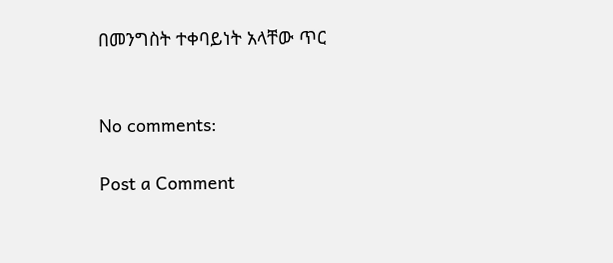በመንግስት ተቀባይነት አላቸው ጥር


No comments:

Post a Comment